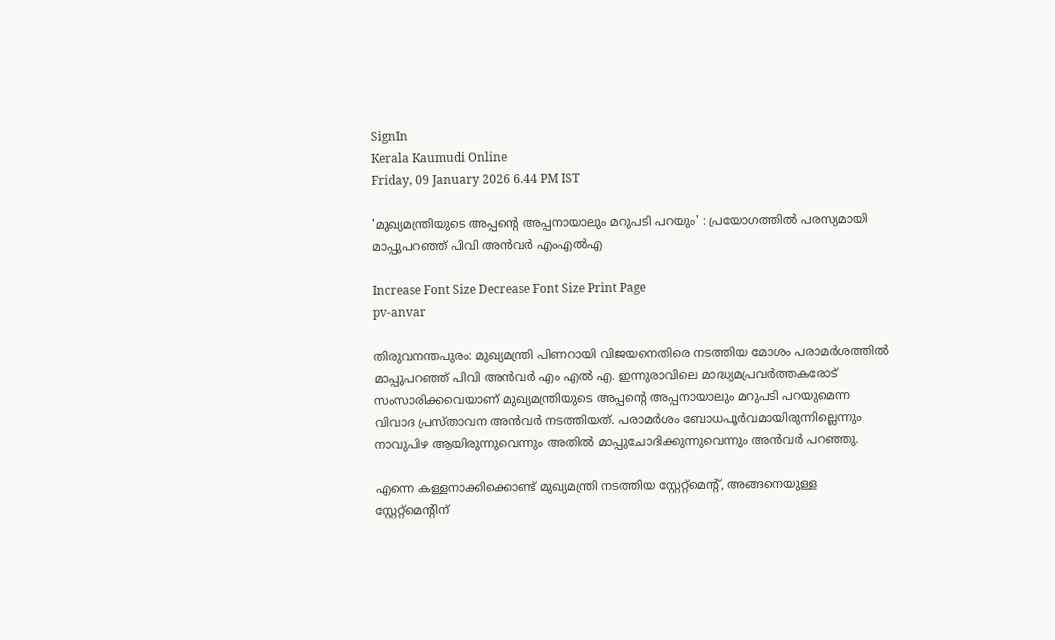SignIn
Kerala Kaumudi Online
Friday, 09 January 2026 6.44 PM IST

'മുഖ്യമന്ത്രിയുടെ അപ്പന്റെ അപ്പനായാലും മറുപടി പറയും' : പ്രയോഗത്തിൽ പരസ്യമായി മാപ്പുപറഞ്ഞ് പിവി അൻവർ എംഎൽഎ

Increase Font Size Decrease Font Size Print Page
pv-anvar

തിരുവനന്തപുരം: മുഖ്യമന്ത്രി പിണറായി വിജയനെതിരെ നടത്തിയ മോശം പരാമർശത്തിൽ മാപ്പുപറഞ്ഞ് പിവി അൻവർ എം എൽ എ. ഇന്നുരാവിലെ മാദ്ധ്യമപ്രവർത്തകരോട് സംസാരിക്കവെയാണ് മുഖ്യമന്ത്രിയുടെ അപ്പന്റെ അപ്പനായാലും മറുപടി പറയുമെന്ന വിവാദ പ്രസ്താവന അൻവർ നടത്തിയത്. പരാമർശം ബോധപൂർവമായിരുന്നില്ലെന്നും നാവുപിഴ ആയിരുന്നുവെന്നും അതിൽ മാപ്പുചോദിക്കുന്നുവെന്നും അൻവർ പറഞ്ഞു.

എന്നെ കള്ളനാക്കിക്കൊണ്ട് മുഖ്യമന്ത്രി നടത്തിയ സ്റ്റേറ്റ്‌മെന്റ്, അങ്ങനെയുള്ള സ്റ്റേറ്റ്‌മെന്റിന്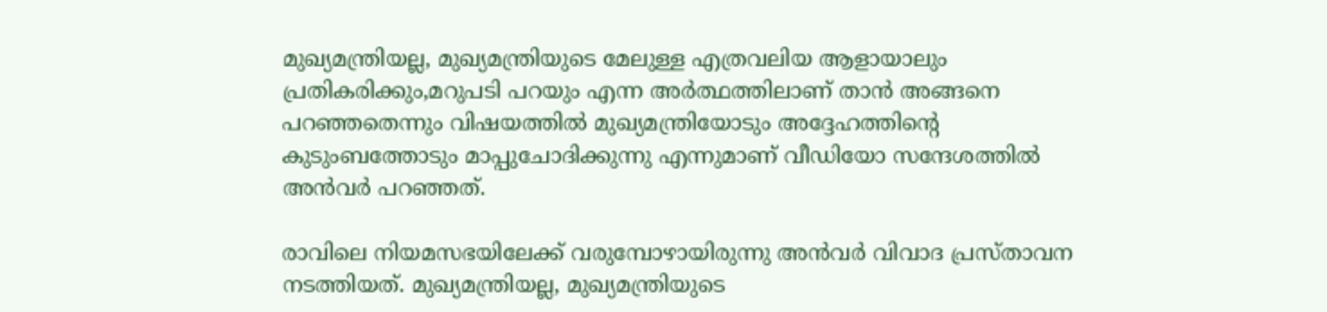മുഖ്യമന്ത്രിയല്ല, മുഖ്യമന്ത്രിയുടെ മേലുള്ള എത്രവലിയ ആളായാലും പ്രതികരിക്കും,മറുപടി പറയും എന്ന അർത്ഥത്തിലാണ് താൻ അങ്ങനെ പറഞ്ഞതെന്നും വിഷയത്തിൽ മുഖ്യമന്ത്രിയോടും അദ്ദേഹത്തിന്റെ കുടുംബത്തോടും മാപ്പുചോദിക്കുന്നു എന്നുമാണ് വീഡിയോ സന്ദേശത്തിൽ അൻവർ പറഞ്ഞത്.

രാവിലെ നിയമസഭയിലേക്ക് വരുമ്പോഴായിരുന്നു അൻവർ വിവാദ പ്രസ്താവന നടത്തിയത്. മുഖ്യമന്ത്രിയല്ല, മുഖ്യമന്ത്രിയുടെ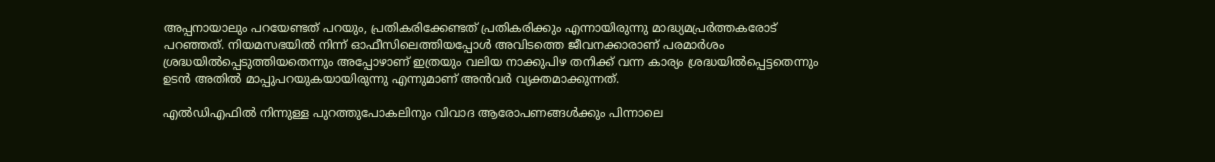അപ്പനായാലും പറയേണ്ടത് പറയും, പ്രതികരിക്കേണ്ടത് പ്രതികരിക്കും എന്നായിരുന്നു മാദ്ധ്യമപ്രർത്തകരോട് പറഞ്ഞത്. നിയമസഭയിൽ നിന്ന് ഓഫീസിലെത്തിയപ്പോൾ അവിടത്തെ ജീവനക്കാരാണ് പരമാർശം ശ്രദ്ധയിൽപ്പെടുത്തിയതെന്നും അപ്പോഴാണ് ഇത്രയും വലിയ നാക്കുപിഴ തനിക്ക് വന്ന കാര്യം ശ്രദ്ധയിൽപ്പെട്ടതെന്നും ഉടൻ അതിൽ മാപ്പുപറയുകയായിരുന്നു എന്നുമാണ് അൻവർ വ്യക്തമാക്കുന്നത്.

എൽഡിഎഫിൽ നിന്നുള്ള പുറത്തുപോകലിനും വിവാദ ആരോപണങ്ങൾക്കും പിന്നാലെ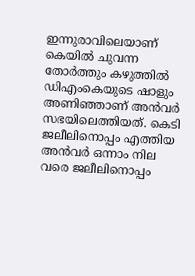ഇന്നുരാവിലെയാണ് കെയിൽ ചുവന്ന തോർത്തും കഴുത്തിൽ ഡിഎംകെയുടെ ഷാളും അണിഞ്ഞാണ് അൻവർ സഭയിലെത്തിയത്. കെടി ജലീലിനൊപ്പം എത്തിയ അൻവർ ഒന്നാം നില വരെ ജലീലിനൊപ്പം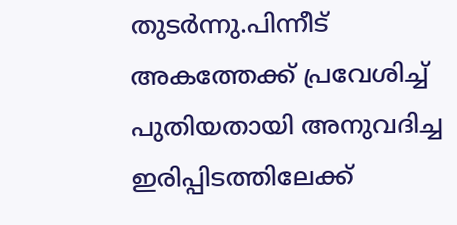തുടർന്നു.പിന്നീട് അകത്തേക്ക് പ്രവേശിച്ച് പുതിയതായി അനുവദിച്ച ഇരിപ്പിടത്തിലേക്ക്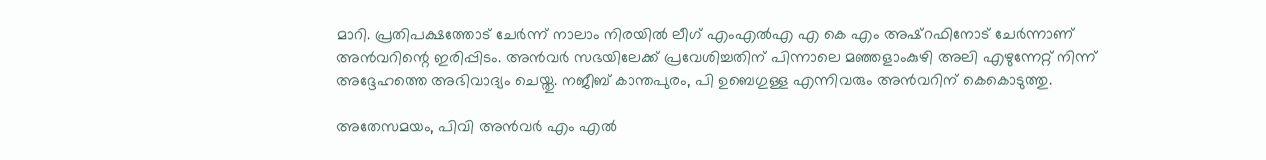മാറി. പ്രതിപക്ഷത്തോട് ചേർന്ന് നാലാം നിരയിൽ ലീഗ് എംഎൽഎ എ കെ എം അഷ്റഫിനോട് ചേർന്നാണ് അൻവറിന്റെ ഇരിപ്പിടം. അൻവർ സഭയിലേക്ക് പ്രവേശിച്ചതിന് പിന്നാലെ മഞ്ഞളാംകുഴി അലി എഴുന്നേറ്റ് നിന്ന് അദ്ദേഹത്തെ അഭിവാദ്യം ചെയ്തു. നജീബ് കാന്തപുരം, പി ഉബെഗുള്ള എന്നിവരും അൻവറിന് കെകൊടുത്തു.

അതേസമയം, പിവി അൻവർ എം എൽ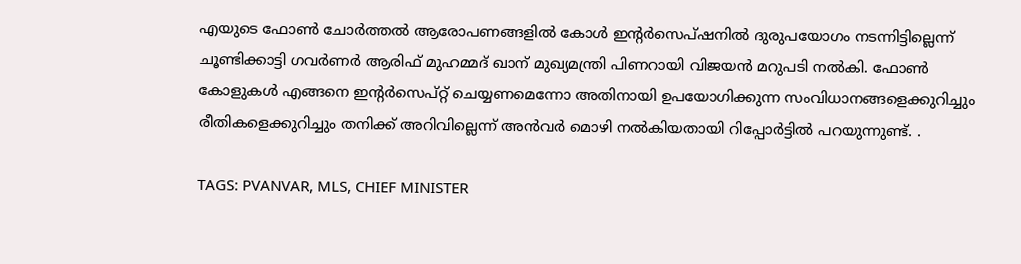എയുടെ ഫോൺ ചോർത്തൽ ആരോപണങ്ങളിൽ കോൾ ഇന്റർസെപ്ഷനിൽ ദുരുപയോഗം നടന്നിട്ടില്ലെന്ന് ചൂണ്ടിക്കാട്ടി ഗവർണർ ആരിഫ് മുഹമ്മദ് ഖാന് മുഖ്യമന്ത്രി പിണറായി വിജയൻ മറുപടി നൽകി. ഫോൺ കോളുകൾ എങ്ങനെ ഇന്റർസെപ്റ്റ് ചെയ്യണമെന്നോ അതിനായി ഉപയോഗിക്കുന്ന സംവിധാനങ്ങളെക്കുറിച്ചും രീതികളെക്കുറിച്ചും തനിക്ക് അറിവില്ലെന്ന് അൻവർ മൊഴി നൽകിയതായി റിപ്പോർട്ടിൽ പറയുന്നുണ്ട്. .

TAGS: PVANVAR, MLS, CHIEF MINISTER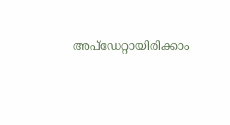അപ്ഡേറ്റായിരിക്കാം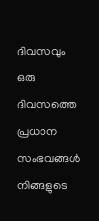ദിവസവും
ഒരു ദിവസത്തെ പ്രധാന സംഭവങ്ങൾ നിങ്ങളുടെ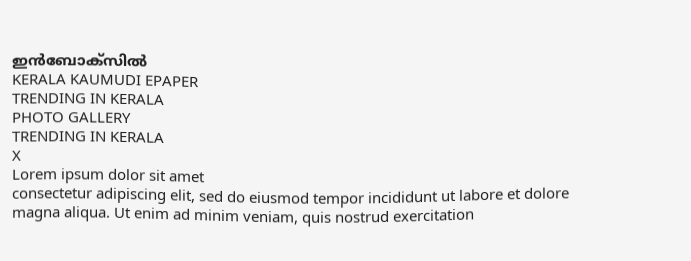ഇൻബോക്സിൽ
KERALA KAUMUDI EPAPER
TRENDING IN KERALA
PHOTO GALLERY
TRENDING IN KERALA
X
Lorem ipsum dolor sit amet
consectetur adipiscing elit, sed do eiusmod tempor incididunt ut labore et dolore magna aliqua. Ut enim ad minim veniam, quis nostrud exercitation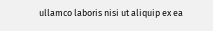ullamco laboris nisi ut aliquip ex ea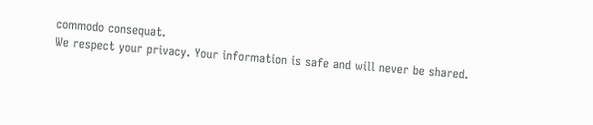commodo consequat.
We respect your privacy. Your information is safe and will never be shared.